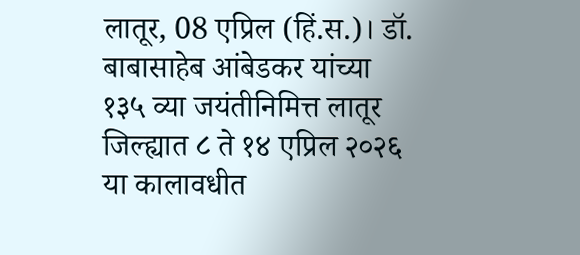लातूर, 08 एप्रिल (हिं.स.)। डॉ. बाबासाहेब आंबेडकर यांच्या १३५ व्या जयंतीनिमित्त लातूर जिल्ह्यात ८ ते १४ एप्रिल २०२६ या कालावधीत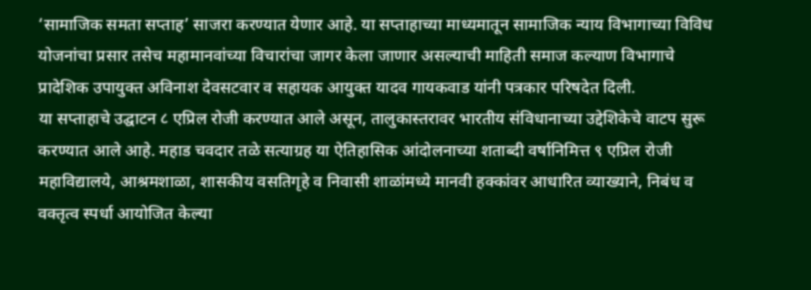‘सामाजिक समता सप्ताह’ साजरा करण्यात येणार आहे. या सप्ताहाच्या माध्यमातून सामाजिक न्याय विभागाच्या विविध योजनांचा प्रसार तसेच महामानवांच्या विचारांचा जागर केला जाणार असल्याची माहिती समाज कल्याण विभागाचे प्रादेशिक उपायुक्त अविनाश देवसटवार व सहायक आयुक्त यादव गायकवाड यांनी पत्रकार परिषदेत दिली.
या सप्ताहाचे उद्घाटन ८ एप्रिल रोजी करण्यात आले असून, तालुकास्तरावर भारतीय संविधानाच्या उद्देशिकेचे वाटप सुरू करण्यात आले आहे. महाड चवदार तळे सत्याग्रह या ऐतिहासिक आंदोलनाच्या शताब्दी वर्षानिमित्त ९ एप्रिल रोजी महाविद्यालये, आश्रमशाळा, शासकीय वसतिगृहे व निवासी शाळांमध्ये मानवी हक्कांवर आधारित व्याख्याने, निबंध व वक्तृत्व स्पर्धा आयोजित केल्या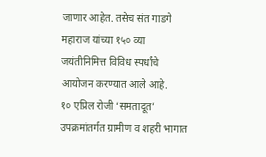जाणार आहेत. तसेच संत गाडगे महाराज यांच्या १५० व्या जयंतीनिमित्त विविध स्पर्धांचे आयोजन करण्यात आले आहे.
१० एप्रिल रोजी ‘समतादूत’ उपक्रमांतर्गत ग्रामीण व शहरी भागात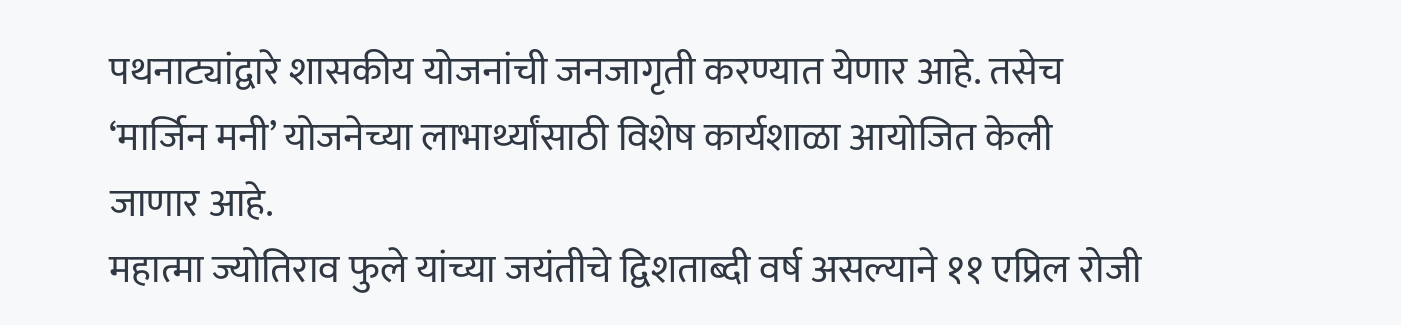पथनाट्यांद्वारे शासकीय योजनांची जनजागृती करण्यात येणार आहे. तसेच ‘मार्जिन मनी’ योजनेच्या लाभार्थ्यांसाठी विशेष कार्यशाळा आयोजित केली जाणार आहे.
महात्मा ज्योतिराव फुले यांच्या जयंतीचे द्विशताब्दी वर्ष असल्याने ११ एप्रिल रोजी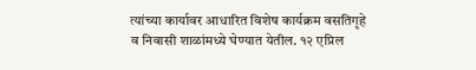त्यांच्या कार्यावर आधारित विशेष कार्यक्रम वसतिगृहे व निवासी शाळांमध्ये घेण्यात येतील. १२ एप्रिल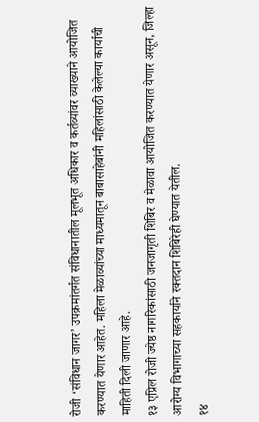रोजी ‘संविधान जागर’ उपक्रमांतर्गत संविधानातील मूलभूत अधिकार व कर्तव्यांवर व्याख्याने आयोजित करण्यात येणार आहेत. महिला मेळाव्यांच्या माध्यमातून बाबासाहेबांनी महिलांसाठी केलेल्या कार्याची माहिती दिली जाणार आहे.
१३ एप्रिल रोजी ज्येष्ठ नागरिकांसाठी जनजागृती शिबिर व मेळावा आयोजित करण्यात येणार असून, जिल्हा आरोग्य विभागाच्या सहकार्याने रक्तदान शिबिरेही घेण्यात येतील.
१४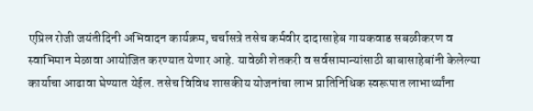एप्रिल रोजी जयंतीदिनी अभिवादन कार्यक्रम, चर्चासत्रे तसेच कर्मवीर दादासाहेब गायकवाड सबळीकरण व स्वाभिमान मेळावा आयोजित करण्यात येणार आहे. यावेळी शेतकरी व सर्वसामान्यांसाठी बाबासाहेबांनी केलेल्या कार्याचा आढावा घेण्यात येईल. तसेच विविध शासकीय योजनांचा लाभ प्रातिनिधिक स्वरूपात लाभार्थ्यांना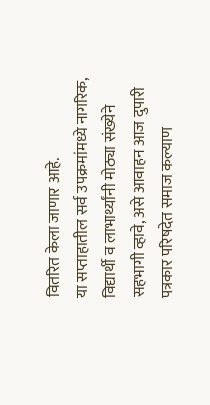वितरित केला जाणार आहे.
या सप्ताहातील सर्व उपक्रमांमध्ये नागरिक, विद्यार्थी व लाभार्थ्यांनी मोठ्या संख्येने सहभागी व्हावे, असे आवाहन आज दुपारी पत्रकार परिषदेत समाज कल्याण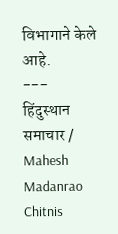विभागाने केले आहे.
---
हिंदुस्थान समाचार / Mahesh Madanrao Chitnis